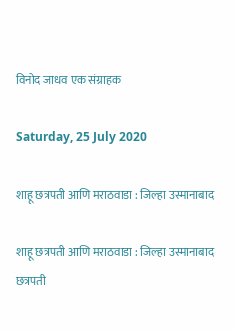विनोद जाधव एक संग्राहक

Saturday, 25 July 2020

शाहू छत्रपती आणि मराठवाडा : जिल्हा उस्मानाबाद

शाहू छत्रपती आणि मराठवाडा : जिल्हा उस्मानाबाद
छत्रपती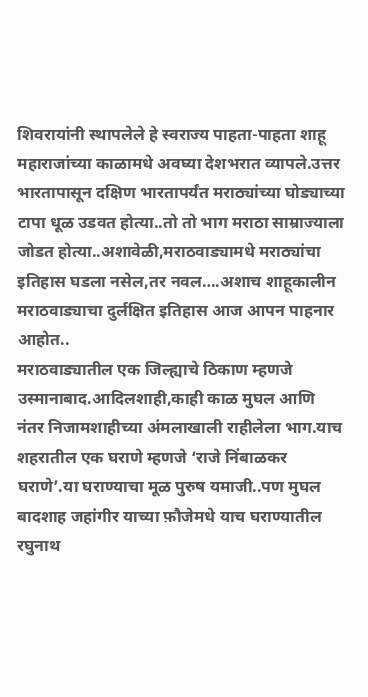शिवरायांनी स्थापलेले हे स्वराज्य पाहता-पाहता शाहू महाराजांच्या काळामधे अवघ्या देशभरात व्यापले.उत्तर भारतापासून दक्षिण भारतापर्यंत मराठ्यांच्या घोड्याच्या टापा धूळ उडवत होत्या..तो तो भाग मराठा साम्राज्याला जोडत होत्या..अशावेळी,मराठवाड्यामधे मराठ्यांचा इतिहास घडला नसेल,तर नवल….अशाच शाहूकालीन मराठवाड्याचा दुर्लक्षित इतिहास आज आपन पाहनार आहोत..
मराठवाड्यातील एक जिल्ह्याचे ठिकाण म्हणजे उस्मानाबाद.आदिलशाही,काही काळ मुघल आणि नंतर निजामशाहीच्या अंमलाखाली राहीलेला भाग.याच शहरातील एक घराणे म्हणजे ‘राजे निंबाळकर घराणे’.या घराण्याचा मूळ पुरुष यमाजी..पण मुघल बादशाह जहांगीर याच्या फ़ौजेमधे याच घराण्यातील रघुनाथ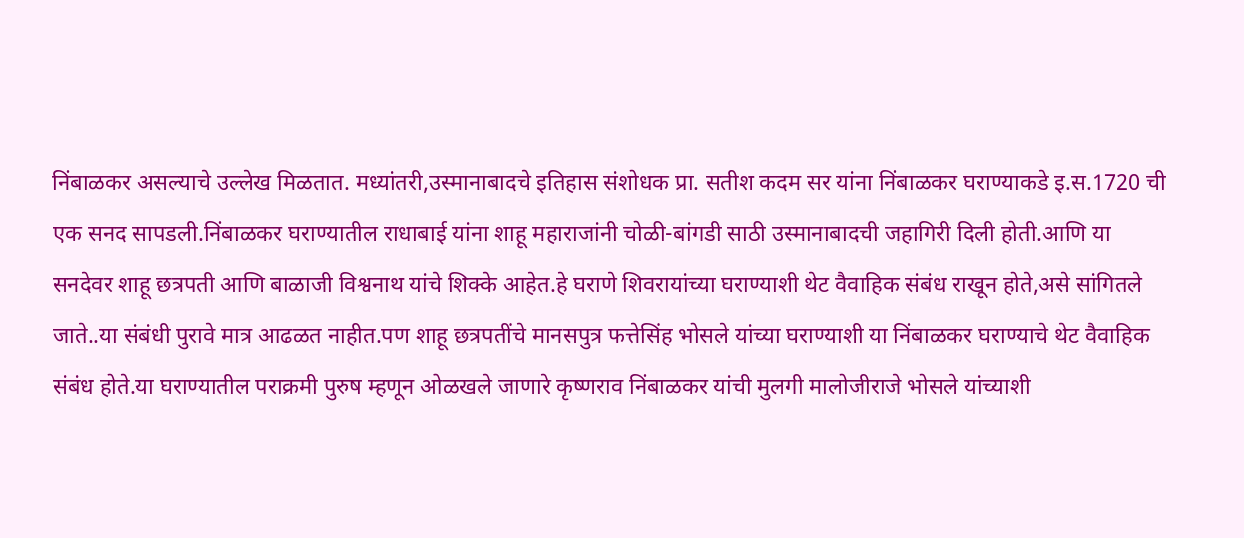निंबाळकर असल्याचे उल्लेख मिळतात. मध्यांतरी,उस्मानाबादचे इतिहास संशोधक प्रा. सतीश कदम सर यांना निंबाळकर घराण्याकडे इ.स.1720 ची एक सनद सापडली.निंबाळकर घराण्यातील राधाबाई यांना शाहू महाराजांनी चोळी-बांगडी साठी उस्मानाबादची जहागिरी दिली होती.आणि या सनदेवर शाहू छत्रपती आणि बाळाजी विश्वनाथ यांचे शिक्के आहेत.हे घराणे शिवरायांच्या घराण्याशी थेट वैवाहिक संबंध राखून होते,असे सांगितले जाते..या संबंधी पुरावे मात्र आढळत नाहीत.पण शाहू छत्रपतींचे मानसपुत्र फत्तेसिंह भोसले यांच्या घराण्याशी या निंबाळकर घराण्याचे थेट वैवाहिक संबंध होते.या घराण्यातील पराक्रमी पुरुष म्हणून ओळखले जाणारे कृष्णराव निंबाळकर यांची मुलगी मालोजीराजे भोसले यांच्याशी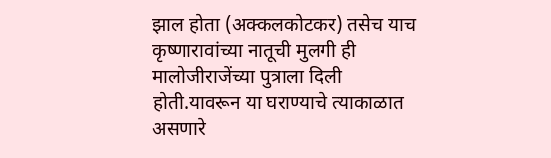झाल होता (अक्कलकोटकर) तसेच याच कृष्णारावांच्या नातूची मुलगी ही मालोजीराजेंच्या पुत्राला दिली होती.यावरून या घराण्याचे त्याकाळात असणारे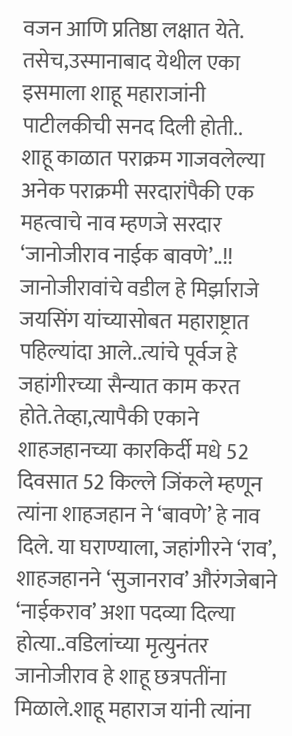वजन आणि प्रतिष्ठा लक्षात येते. तसेच,उस्मानाबाद येथील एका इसमाला शाहू महाराजांनी पाटीलकीची सनद दिली होती..
शाहू काळात पराक्रम गाजवलेल्या अनेक पराक्रमी सरदारांपैकी एक महत्वाचे नाव म्हणजे सरदार ‘जानोजीराव नाईक बावणे’..!! जानोजीरावांचे वडील हे मिर्झाराजे जयसिंग यांच्यासोबत महाराष्ट्रात पहिल्यांदा आले..त्यांचे पूर्वज हे जहांगीरच्या सैन्यात काम करत होते.तेव्हा,त्यापैकी एकाने शाहजहानच्या कारकिर्दी मधे 52 दिवसात 52 किल्ले जिंकले म्हणून त्यांना शाहजहान ने ‘बावणे’ हे नाव दिले. या घराण्याला, जहांगीरने ‘राव’, शाहजहानने ‘सुजानराव’ औरंगजेबाने ‘नाईकराव’ अशा पदव्या दिल्या होत्या..वडिलांच्या मृत्युनंतर जानोजीराव हे शाहू छत्रपतींना मिळाले.शाहू महाराज यांनी त्यांना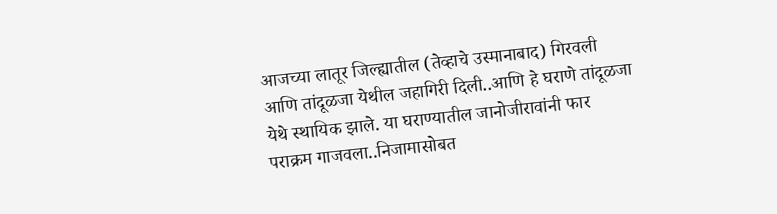आजच्या लातूर जिल्ह्यातील (तेव्हाचे उस्मानाबाद) गिरवली आणि तांदूळजा येथील जहागिरी दिली..आणि हे घराणे तांदूळजा येथे स्थायिक झाले. या घराण्यातील जानोजीरावांनी फार पराक्रम गाजवला..निजामासोबत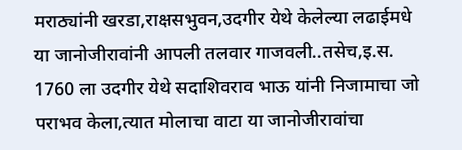मराठ्यांनी खरडा,राक्षसभुवन,उदगीर येथे केलेल्या लढाईमधे या जानोजीरावांनी आपली तलवार गाजवली..तसेच,इ.स. 1760 ला उदगीर येथे सदाशिवराव भाऊ यांनी निजामाचा जो पराभव केला,त्यात मोलाचा वाटा या जानोजीरावांचा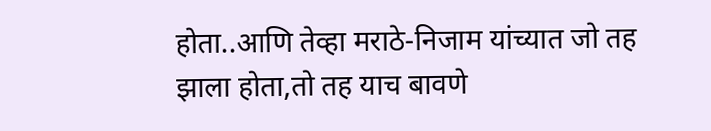होता..आणि तेव्हा मराठे-निजाम यांच्यात जो तह झाला होता,तो तह याच बावणे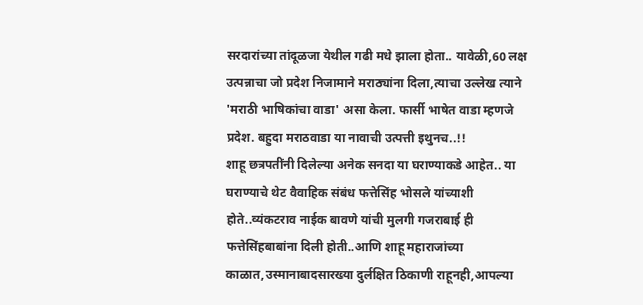सरदारांच्या तांदूळजा येथील गढी मधे झाला होता.. यावेळी,60 लक्ष उत्पन्नाचा जो प्रदेश निजामाने मराठ्यांना दिला,त्याचा उल्लेख त्याने 'मराठी भाषिकांचा वाडा' असा केला. फार्सी भाषेत वाडा म्हणजे प्रदेश. बहुदा मराठवाडा या नावाची उत्पत्ती इथुनच..!!
शाहू छत्रपतींनी दिलेल्या अनेक सनदा या घराण्याकडे आहेत.. या घराण्याचे थेट वैवाहिक संबंध फत्तेसिंह भोसले यांच्याशी होते..व्यंकटराव नाईक बावणे यांची मुलगी गजराबाई ही फत्तेसिंहबाबांना दिली होती..आणि शाहू महाराजांच्या काळात,उस्मानाबादसारख्या दुर्लक्षित ठिकाणी राहूनही,आपल्या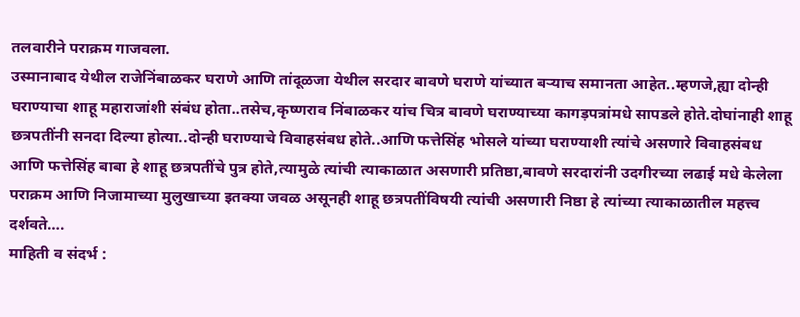तलवारीने पराक्रम गाजवला.
उस्मानाबाद येथील राजेनिंबाळकर घराणे आणि तांदूळजा येथील सरदार बावणे घराणे यांच्यात बऱ्याच समानता आहेत..म्हणजे,ह्या दोन्ही घराण्याचा शाहू महाराजांशी संबंध होता..तसेच,कृष्णराव निंबाळकर यांच चित्र बावणे घराण्याच्या कागड़पत्रांमधे सापडले होते.दोघांनाही शाहू छत्रपतींनी सनदा दिल्या होत्या..दोन्ही घराण्याचे विवाहसंबध होते..आणि फत्तेसिंह भोसले यांच्या घराण्याशी त्यांचे असणारे विवाहसंबध आणि फत्तेसिंह बाबा हे शाहू छत्रपतींचे पुत्र होते,त्यामुळे त्यांची त्याकाळात असणारी प्रतिष्ठा,बावणे सरदारांनी उदगीरच्या लढाई मधे केलेला पराक्रम आणि निजामाच्या मुलुखाच्या इतक्या जवळ असूनही शाहू छत्रपतींविषयी त्यांची असणारी निष्ठा हे त्यांच्या त्याकाळातील महत्त्व दर्शवते….
माहिती व संदर्भ :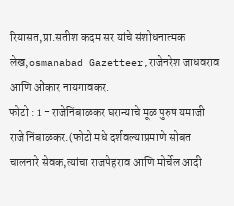रियासत,प्रा.सतीश कदम सर यांचे संशोधनात्मक लेख,osmanabad Gazetteer,राजेनरेश जाधवराव आणि ओंकार नायगावकर.
फोटो : 1 - राजेनिंबाळकर घरान्याचे मूळ पुरुष यमाजी राजे निंबाळकर.(फोटो मधे दर्शवल्याप्रमाणे सोबत चालनारे सेवक,त्यांचा राजपेहराव आणि मोर्चेल आदी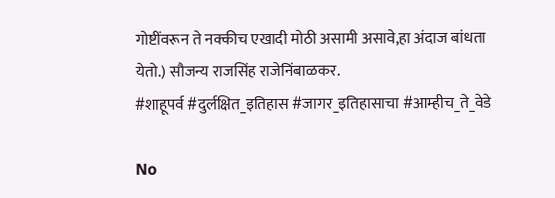गोष्टींवरून ते नक्कीच एखादी मोठी असामी असावे,हा अंदाज बांधता येतो.) सौजन्य राजसिंह राजेनिंबाळकर.
#शाहूपर्व #दुर्लक्षित_इतिहास #जागर_इतिहासाचा #आम्हीच_ते_वेडे

No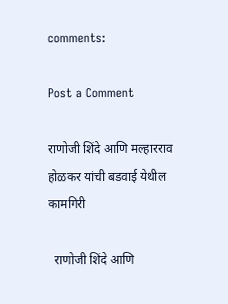comments:

Post a Comment

राणोजी शिंदे आणि मल्हारराव होळकर यांची बडवाई येथील कामगिरी

  राणोजी शिंदे आणि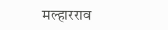मल्हारराव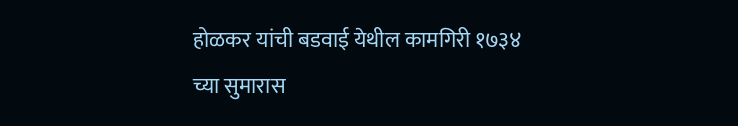होळकर यांची बडवाई येथील कामगिरी १७३४ च्या सुमारास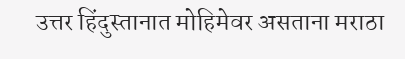उत्तर हिंदुस्तानात मोहिमेवर असताना मराठा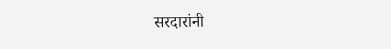सरदारांनी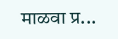माळवा प्र...